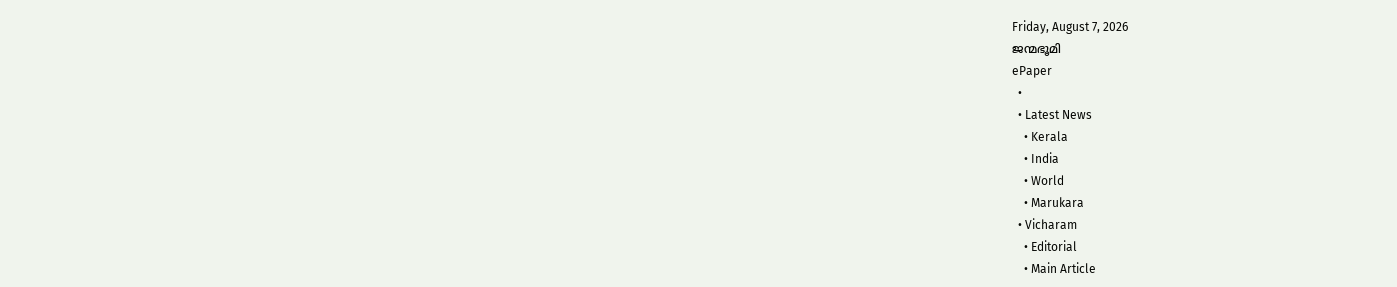Friday, August 7, 2026
ജന്മഭൂമി
ePaper
  •
  • Latest News
    • Kerala
    • India
    • World
    • Marukara
  • Vicharam
    • Editorial
    • Main Article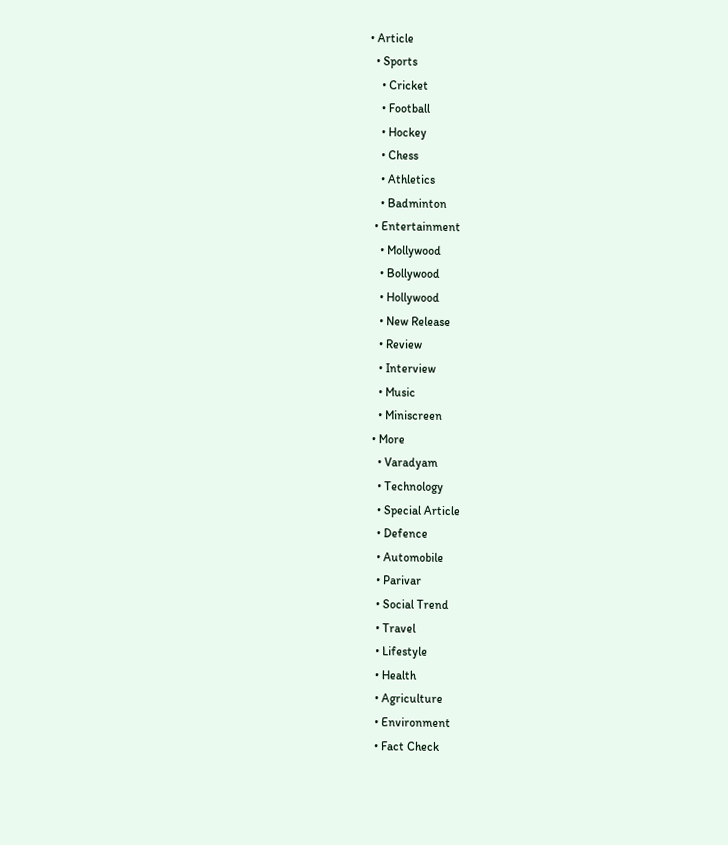• Article
  • Sports
    • Cricket
    • Football
    • Hockey
    • Chess
    • Athletics
    • Badminton
  • Entertainment
    • Mollywood
    • Bollywood
    • Hollywood
    • New Release
    • Review
    • Interview
    • Music
    • Miniscreen
  • More
    • Varadyam
    • Technology
    • Special Article
    • Defence
    • Automobile
    • Parivar
    • Social Trend
    • Travel
    • Lifestyle
    • Health
    • Agriculture
    • Environment
    • Fact Check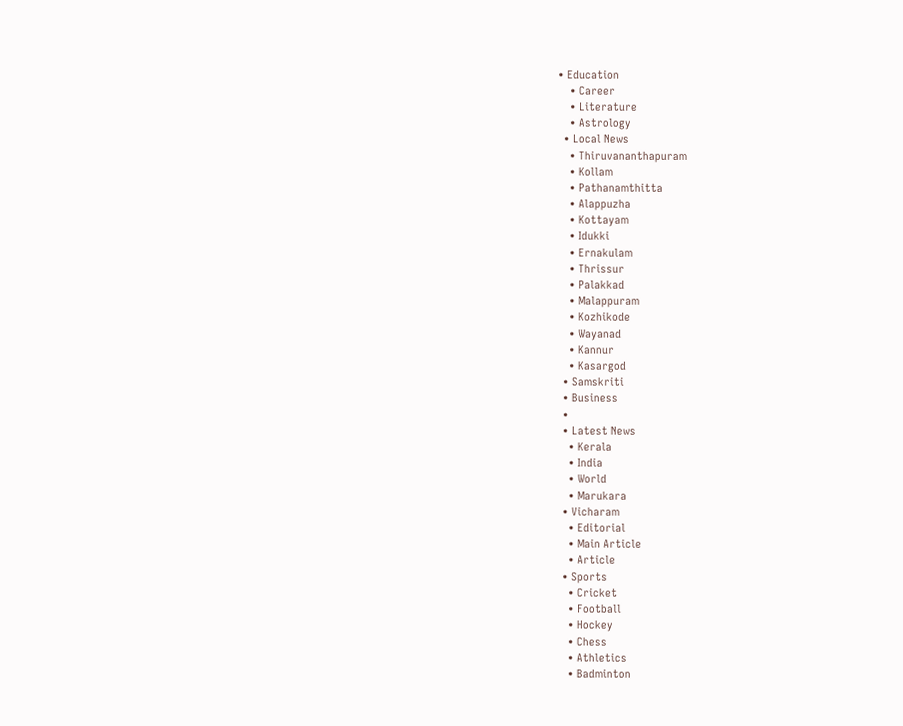• Education
    • Career
    • Literature
    • Astrology
  • Local News
    • Thiruvananthapuram
    • Kollam
    • Pathanamthitta
    • Alappuzha
    • Kottayam
    • Idukki
    • Ernakulam
    • Thrissur
    • Palakkad
    • Malappuram
    • Kozhikode
    • Wayanad
    • Kannur
    • Kasargod
  • Samskriti
  • Business
  •
  • Latest News
    • Kerala
    • India
    • World
    • Marukara
  • Vicharam
    • Editorial
    • Main Article
    • Article
  • Sports
    • Cricket
    • Football
    • Hockey
    • Chess
    • Athletics
    • Badminton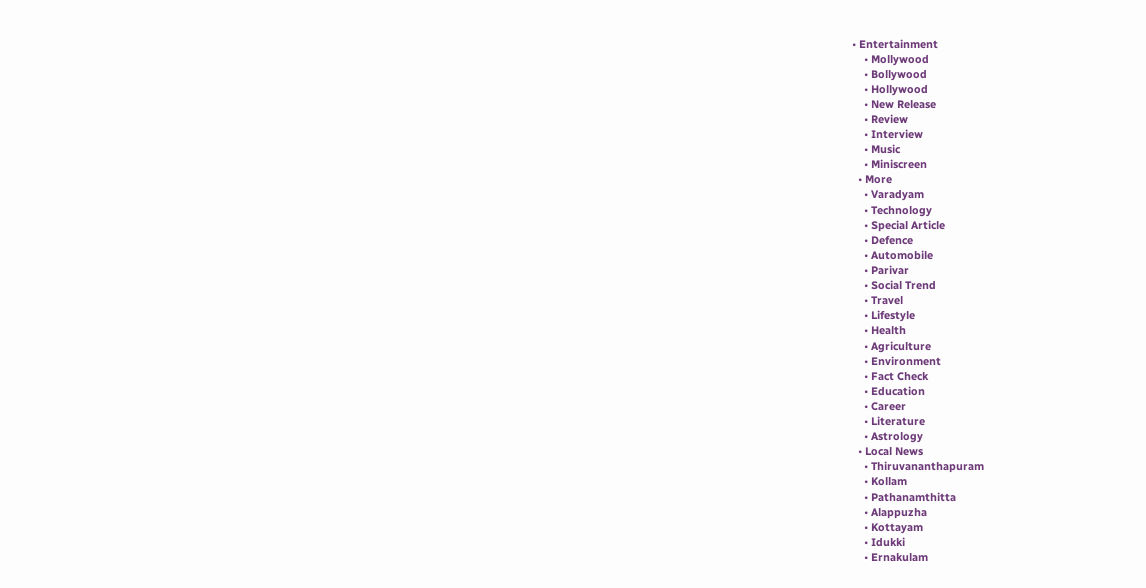• Entertainment
    • Mollywood
    • Bollywood
    • Hollywood
    • New Release
    • Review
    • Interview
    • Music
    • Miniscreen
  • More
    • Varadyam
    • Technology
    • Special Article
    • Defence
    • Automobile
    • Parivar
    • Social Trend
    • Travel
    • Lifestyle
    • Health
    • Agriculture
    • Environment
    • Fact Check
    • Education
    • Career
    • Literature
    • Astrology
  • Local News
    • Thiruvananthapuram
    • Kollam
    • Pathanamthitta
    • Alappuzha
    • Kottayam
    • Idukki
    • Ernakulam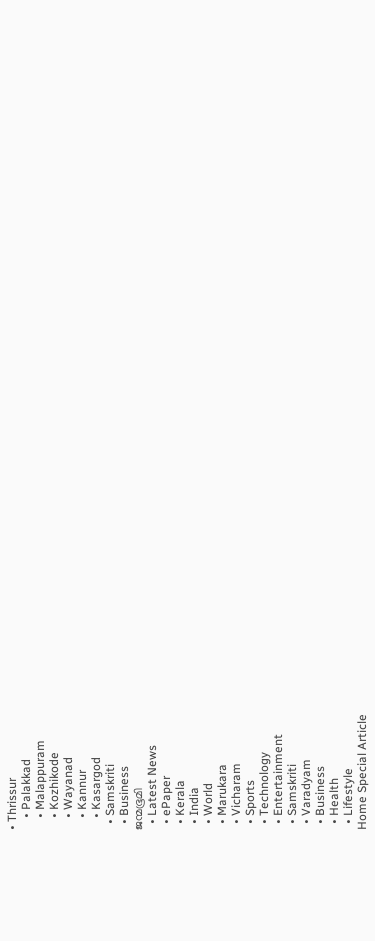• Thrissur
    • Palakkad
    • Malappuram
    • Kozhikode
    • Wayanad
    • Kannur
    • Kasargod
  • Samskriti
  • Business
ജന്മഭൂമി
  • Latest News
  • ePaper
  • Kerala
  • India
  • World
  • Marukara
  • Vicharam
  • Sports
  • Technology
  • Entertainment
  • Samskriti
  • Varadyam
  • Business
  • Health
  • Lifestyle
Home Special Article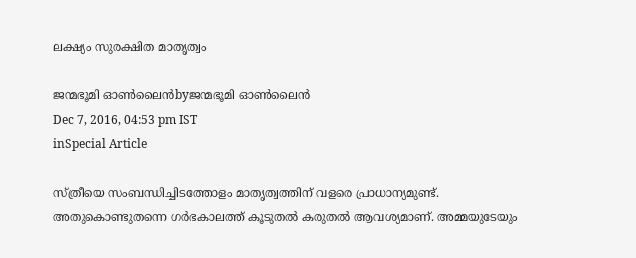ലക്ഷ്യം സുരക്ഷിത മാതൃത്വം

ജന്മഭൂമി ഓണ്‍ലൈന്‍byജന്മഭൂമി ഓണ്‍ലൈന്‍
Dec 7, 2016, 04:53 pm IST
inSpecial Article

സ്ത്രീയെ സംബന്ധിച്ചിടത്തോളം മാതൃത്വത്തിന് വളരെ പ്രാധാന്യമുണ്ട്. അതുകൊണ്ടുതന്നെ ഗര്‍ഭകാലത്ത് കൂടുതല്‍ കരുതല്‍ ആവശ്യമാണ്. അമ്മയുടേയും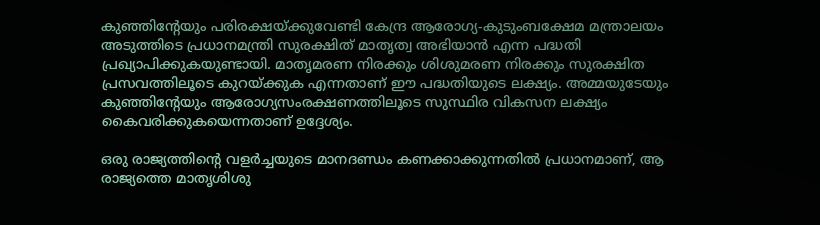കുഞ്ഞിന്റേയും പരിരക്ഷയ്‌ക്കുവേണ്ടി കേന്ദ്ര ആരോഗ്യ-കുടുംബക്ഷേമ മന്ത്രാലയം അടുത്തിടെ പ്രധാനമന്ത്രി സുരക്ഷിത് മാതൃത്വ അഭിയാന്‍ എന്ന പദ്ധതി പ്രഖ്യാപിക്കുകയുണ്ടായി. മാതൃമരണ നിരക്കും ശിശുമരണ നിരക്കും സുരക്ഷിത പ്രസവത്തിലൂടെ കുറയ്‌ക്കുക എന്നതാണ് ഈ പദ്ധതിയുടെ ലക്ഷ്യം. അമ്മയുടേയും കുഞ്ഞിന്റേയും ആരോഗ്യസംരക്ഷണത്തിലൂടെ സുസ്ഥിര വികസന ലക്ഷ്യം കൈവരിക്കുകയെന്നതാണ് ഉദ്ദേശ്യം.

ഒരു രാജ്യത്തിന്റെ വളര്‍ച്ചയുടെ മാനദണ്ഡം കണക്കാക്കുന്നതില്‍ പ്രധാനമാണ്, ആ രാജ്യത്തെ മാതൃശിശു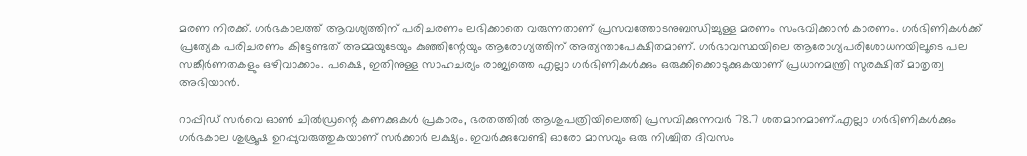മരണ നിരക്ക്. ഗര്‍ഭകാലത്ത് ആവശ്യത്തിന് പരിചരണം ലഭിക്കാതെ വരുന്നതാണ് പ്രസവത്തോടനുബന്ധിച്ചുള്ള മരണം സംഭവിക്കാന്‍ കാരണം. ഗര്‍ഭിണികള്‍ക്ക് പ്രത്യേക പരിചരണം കിട്ടേണ്ടത് അമ്മയുടേയും കുഞ്ഞിന്റേയും ആരോഗ്യത്തിന് അത്യന്താപേക്ഷിതമാണ്. ഗര്‍ഭാവസ്ഥയിലെ ആരോഗ്യപരിശോധനയിലൂടെ പല സങ്കീര്‍ണതകളും ഒഴിവാക്കാം. പക്ഷെ, ഇതിനുള്ള സാഹചര്യം രാജ്യത്തെ എല്ലാ ഗര്‍ഭിണികള്‍ക്കും ഒരുക്കിക്കൊടുക്കുകയാണ് പ്രധാനമന്ത്രി സുരക്ഷിത് മാതൃത്വ അഭിയാന്‍.

റാപ്പിഡ് സര്‍വെ ഓണ്‍ ചില്‍ഡ്രന്റെ കണക്കുകള്‍ പ്രകാരം, ഭരതത്തില്‍ ആശുപത്രിയിലെത്തി പ്രസവിക്കുന്നവര്‍ 78.7 ശതമാനമാണ്.എല്ലാ ഗര്‍ഭിണികള്‍ക്കും ഗര്‍ഭകാല ശുശ്രൂഷ ഉറപ്പുവരുത്തുകയാണ് സര്‍ക്കാര്‍ ലക്ഷ്യം. ഇവര്‍ക്കുവേണ്ടി ഓരോ മാസവും ഒരു നിശ്ചിത ദിവസം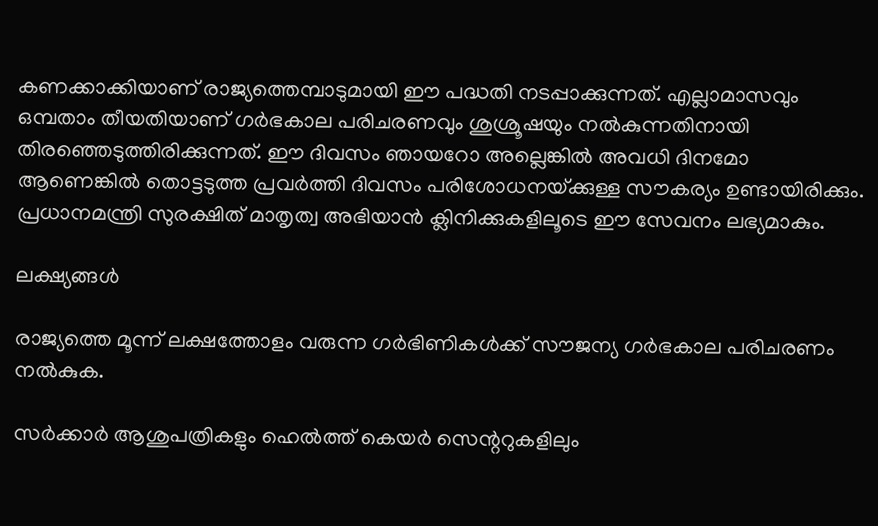കണക്കാക്കിയാണ് രാജ്യത്തെമ്പാടുമായി ഈ പദ്ധതി നടപ്പാക്കുന്നത്. എല്ലാമാസവും ഒമ്പതാം തീയതിയാണ് ഗര്‍ഭകാല പരിചരണവും ശുശ്രൂഷയും നല്‍കുന്നതിനായി തിരഞ്ഞെടുത്തിരിക്കുന്നത്. ഈ ദിവസം ഞായറോ അല്ലെങ്കില്‍ അവധി ദിനമോ ആണെങ്കില്‍ തൊട്ടടുത്ത പ്രവര്‍ത്തി ദിവസം പരിശോധനയ്‌ക്കുള്ള സൗകര്യം ഉണ്ടായിരിക്കും. പ്രധാനമന്ത്രി സുരക്ഷിത് മാതൃത്വ അഭിയാന്‍ ക്ലിനിക്കുകളിലൂടെ ഈ സേവനം ലഭ്യമാകും.

ലക്ഷ്യങ്ങള്‍

രാജ്യത്തെ മൂന്ന് ലക്ഷത്തോളം വരുന്ന ഗര്‍ഭിണികള്‍ക്ക് സൗജന്യ ഗര്‍ഭകാല പരിചരണം നല്‍കുക.

സര്‍ക്കാര്‍ ആശുപത്രികളും ഹെല്‍ത്ത് കെയര്‍ സെന്ററുകളിലും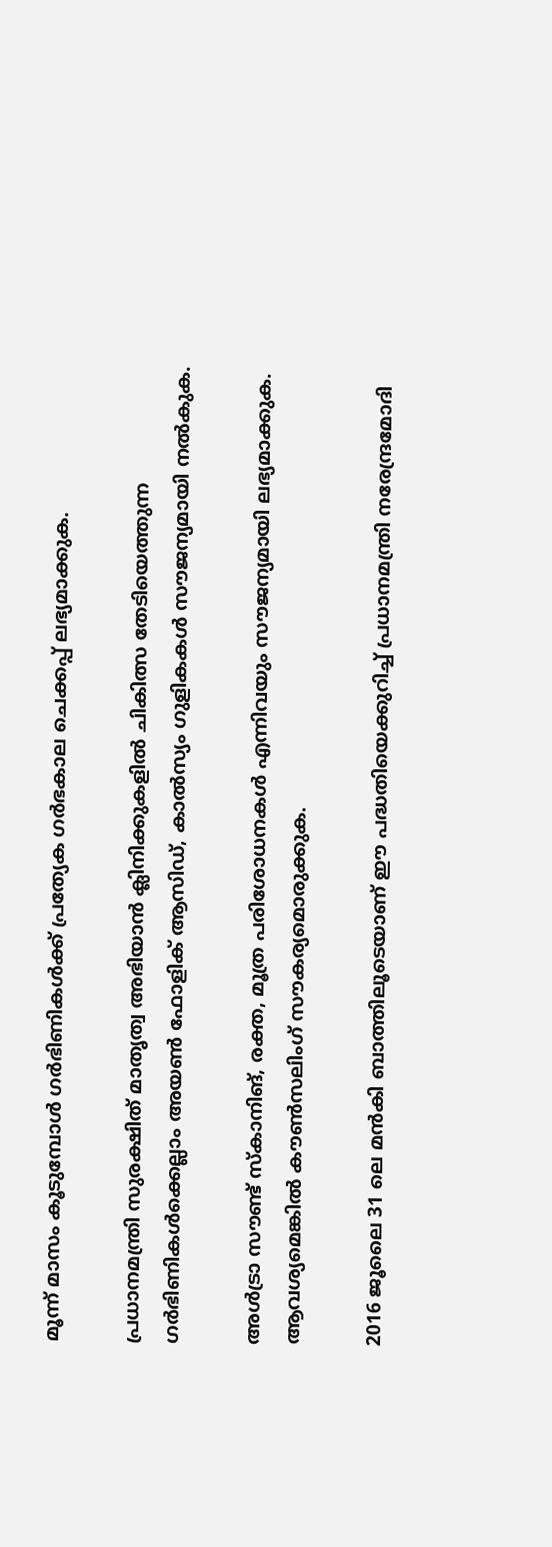മൂന്ന് മാസം കൂടുമ്പോള്‍ ഗര്‍ഭിണികള്‍ക്ക് പ്രത്യേക ഗര്‍ഭകാല ചെക്കപ്പ് ലഭ്യമാക്കുക.

പ്രധാനമന്ത്രി സുരക്ഷിത് മാതൃത്വ അഭിയാന്‍ ക്ലിനിക്കുകളില്‍ ചികിത്സ തേടിയെത്തുന്ന ഗര്‍ഭിണികള്‍ക്കെല്ലാം അയണ്‍ ഫോളിക് ആസിഡ്, കാല്‍സ്യം ഗുളികകള്‍ സൗജന്യമായി നല്‍കുക.

അള്‍ട്രാ സൗണ്ട് സ്‌കാനിങ്, രക്ത, മൂത്ര പരിശോധനകള്‍ എന്നിവയും സൗജന്യമായി ലഭ്യമാക്കുക. ആവശ്യമെങ്കില്‍ കൗണ്‍സലിംഗ് സൗകര്യമൊരുക്കുക.

2016 ജൂലൈ 31 ലെ മന്‍കി ബാത്തിലൂടെയാണ് ഈ പദ്ധതിയെക്കുറിച്ച് പ്രധാനമന്ത്രി നരേന്ദ്രമോദി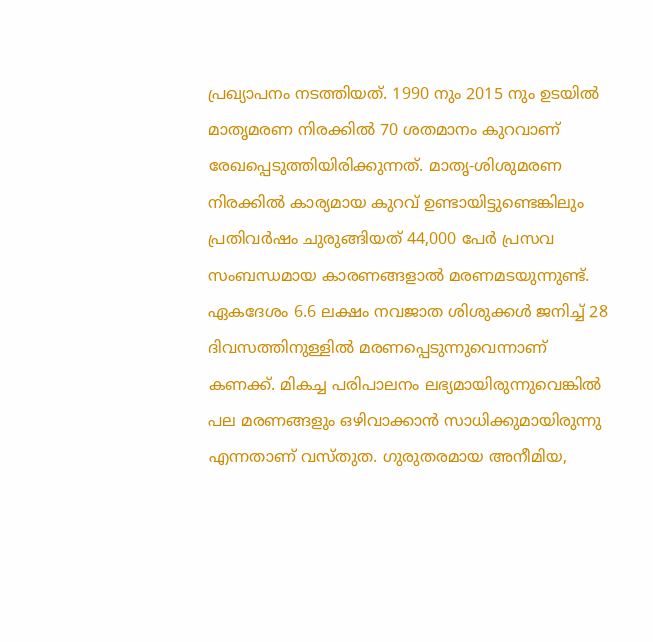പ്രഖ്യാപനം നടത്തിയത്. 1990 നും 2015 നും ഉടയില്‍ മാതൃമരണ നിരക്കില്‍ 70 ശതമാനം കുറവാണ് രേഖപ്പെടുത്തിയിരിക്കുന്നത്. മാതൃ-ശിശുമരണ നിരക്കില്‍ കാര്യമായ കുറവ് ഉണ്ടായിട്ടുണ്ടെങ്കിലും പ്രതിവര്‍ഷം ചുരുങ്ങിയത് 44,000 പേര്‍ പ്രസവ സംബന്ധമായ കാരണങ്ങളാല്‍ മരണമടയുന്നുണ്ട്. ഏകദേശം 6.6 ലക്ഷം നവജാത ശിശുക്കള്‍ ജനിച്ച് 28 ദിവസത്തിനുള്ളില്‍ മരണപ്പെടുന്നുവെന്നാണ് കണക്ക്. മികച്ച പരിപാലനം ലഭ്യമായിരുന്നുവെങ്കില്‍ പല മരണങ്ങളും ഒഴിവാക്കാന്‍ സാധിക്കുമായിരുന്നു എന്നതാണ് വസ്തുത. ഗുരുതരമായ അനീമിയ,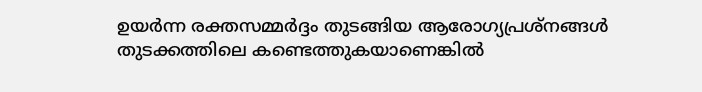ഉയര്‍ന്ന രക്തസമ്മര്‍ദ്ദം തുടങ്ങിയ ആരോഗ്യപ്രശ്‌നങ്ങള്‍ തുടക്കത്തിലെ കണ്ടെത്തുകയാണെങ്കില്‍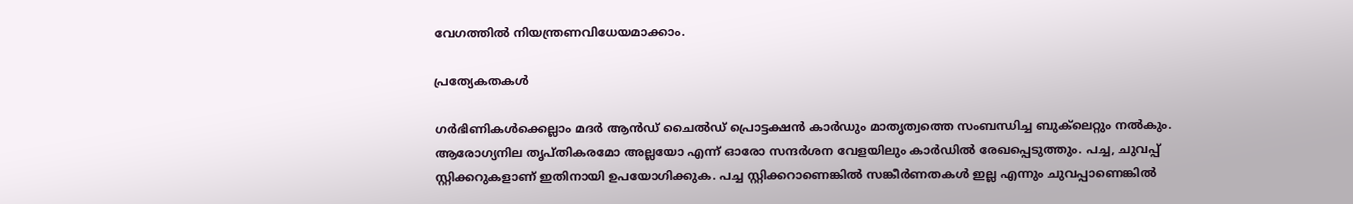വേഗത്തില്‍ നിയന്ത്രണവിധേയമാക്കാം.

പ്രത്യേകതകള്‍

ഗര്‍ഭിണികള്‍ക്കെല്ലാം മദര്‍ ആന്‍ഡ് ചൈല്‍ഡ് പ്രൊട്ടക്ഷന്‍ കാര്‍ഡും മാതൃത്വത്തെ സംബന്ധിച്ച ബുക്‌ലെറ്റും നല്‍കും. ആരോഗ്യനില തൃപ്തികരമോ അല്ലയോ എന്ന് ഓരോ സന്ദര്‍ശന വേളയിലും കാര്‍ഡില്‍ രേഖപ്പെടുത്തും. പച്ച, ചുവപ്പ് സ്റ്റിക്കറുകളാണ് ഇതിനായി ഉപയോഗിക്കുക. പച്ച സ്റ്റിക്കറാണെങ്കില്‍ സങ്കീര്‍ണതകള്‍ ഇല്ല എന്നും ചുവപ്പാണെങ്കില്‍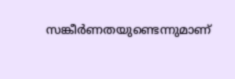സങ്കീര്‍ണതയുണ്ടെന്നുമാണ്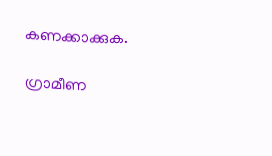കണക്കാക്കുക.

ഗ്രാമീണ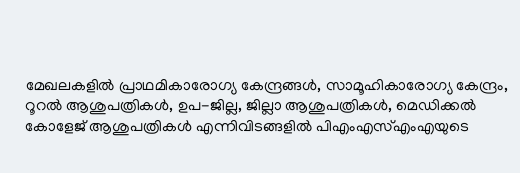മേഖലകളില്‍ പ്രാഥമികാരോഗ്യ കേന്ദ്രങ്ങള്‍, സാമൂഹികാരോഗ്യ കേന്ദ്രം, റൂറല്‍ ആശുപത്രികള്‍, ഉപ-ജില്ല, ജില്ലാ ആശുപത്രികള്‍, മെഡിക്കല്‍ കോളേജ് ആശുപത്രികള്‍ എന്നിവിടങ്ങളില്‍ പിഎംഎസ്എംഎയുടെ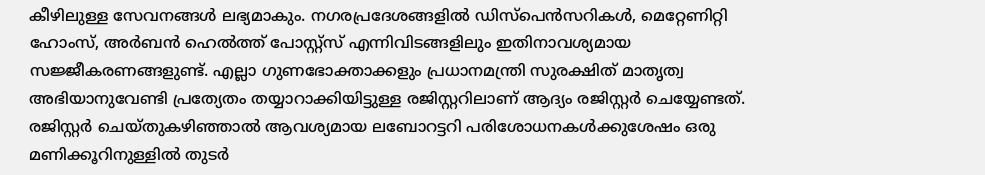കീഴിലുള്ള സേവനങ്ങള്‍ ലഭ്യമാകും. നഗരപ്രദേശങ്ങളില്‍ ഡിസ്‌പെന്‍സറികള്‍, മെറ്റേണിറ്റി ഹോംസ്, അര്‍ബന്‍ ഹെല്‍ത്ത് പോസ്റ്റ്‌സ് എന്നിവിടങ്ങളിലും ഇതിനാവശ്യമായ സജ്ജീകരണങ്ങളുണ്ട്. എല്ലാ ഗുണഭോക്താക്കളും പ്രധാനമന്ത്രി സുരക്ഷിത് മാതൃത്വ അഭിയാനുവേണ്ടി പ്രത്യേതം തയ്യാറാക്കിയിട്ടുള്ള രജിസ്റ്ററിലാണ് ആദ്യം രജിസ്റ്റര്‍ ചെയ്യേണ്ടത്. രജിസ്റ്റര്‍ ചെയ്തുകഴിഞ്ഞാല്‍ ആവശ്യമായ ലബോറട്ടറി പരിശോധനകള്‍ക്കുശേഷം ഒരു മണിക്കൂറിനുള്ളില്‍ തുടര്‍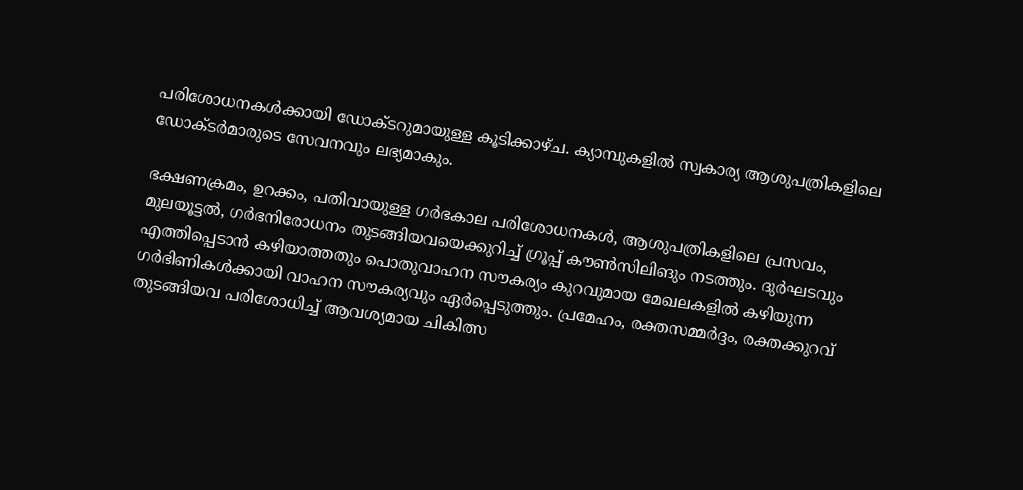പരിശോധനകള്‍ക്കായി ഡോക്ടറുമായുള്ള കൂടിക്കാഴ്ച. ക്യാമ്പുകളില്‍ സ്വകാര്യ ആശുപത്രികളിലെ ഡോക്ടര്‍മാരുടെ സേവനവും ലഭ്യമാകും.

ഭക്ഷണക്രമം, ഉറക്കം, പതിവായുള്ള ഗര്‍ഭകാല പരിശോധനകള്‍, ആശുപത്രികളിലെ പ്രസവം, മുലയൂട്ടല്‍, ഗര്‍ഭനിരോധനം തുടങ്ങിയവയെക്കുറിച്ച് ഗ്രൂപ്പ് കൗണ്‍സിലിങും നടത്തും. ദുര്‍ഘടവും എത്തിപ്പെടാന്‍ കഴിയാത്തതും പൊതുവാഹന സൗകര്യം കുറവുമായ മേഖലകളില്‍ കഴിയുന്ന ഗര്‍ഭിണികള്‍ക്കായി വാഹന സൗകര്യവും ഏര്‍പ്പെടുത്തും. പ്രമേഹം, രക്തസമ്മര്‍ദ്ദം, രക്തക്കുറവ് തുടങ്ങിയവ പരിശോധിച്ച് ആവശ്യമായ ചികിത്സ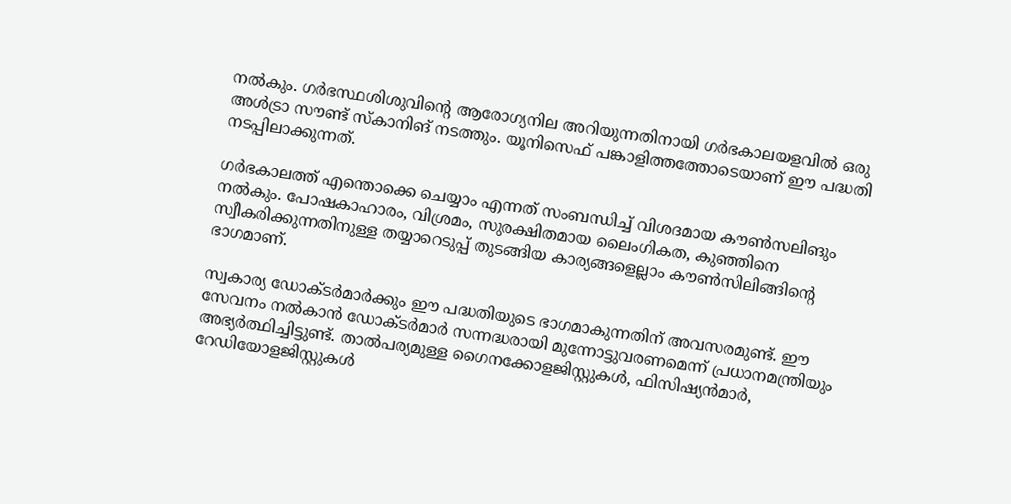നല്‍കും. ഗര്‍ഭസ്ഥശിശുവിന്റെ ആരോഗ്യനില അറിയുന്നതിനായി ഗര്‍ഭകാലയളവില്‍ ഒരു അള്‍ട്രാ സൗണ്ട് സ്‌കാനിങ് നടത്തും. യൂനിസെഫ് പങ്കാളിത്തത്തോടെയാണ് ഈ പദ്ധതി നടപ്പിലാക്കുന്നത്.

ഗര്‍ഭകാലത്ത് എന്തൊക്കെ ചെയ്യാം എന്നത് സംബന്ധിച്ച് വിശദമായ കൗണ്‍സലിങും നല്‍കും. പോഷകാഹാരം, വിശ്രമം, സുരക്ഷിതമായ ലൈംഗികത, കുഞ്ഞിനെ സ്വീകരിക്കുന്നതിനുള്ള തയ്യാറെടുപ്പ് തുടങ്ങിയ കാര്യങ്ങളെല്ലാം കൗണ്‍സിലിങ്ങിന്റെ ഭാഗമാണ്.

സ്വകാര്യ ഡോക്ടര്‍മാര്‍ക്കും ഈ പദ്ധതിയുടെ ഭാഗമാകുന്നതിന് അവസരമുണ്ട്. ഈ സേവനം നല്‍കാന്‍ ഡോക്ടര്‍മാര്‍ സന്നദ്ധരായി മുന്നോട്ടുവരണമെന്ന് പ്രധാനമന്ത്രിയും അഭ്യര്‍ത്ഥിച്ചിട്ടുണ്ട്. താല്‍പര്യമുള്ള ഗൈനക്കോളജിസ്റ്റുകള്‍, ഫിസിഷ്യന്‍മാര്‍, റേഡിയോളജിസ്റ്റുകള്‍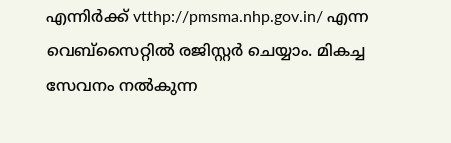എന്നിര്‍ക്ക് vtthp://pmsma.nhp.gov.in/ എന്ന വെബ്സൈറ്റില്‍ രജിസ്റ്റര്‍ ചെയ്യാം. മികച്ച സേവനം നല്‍കുന്ന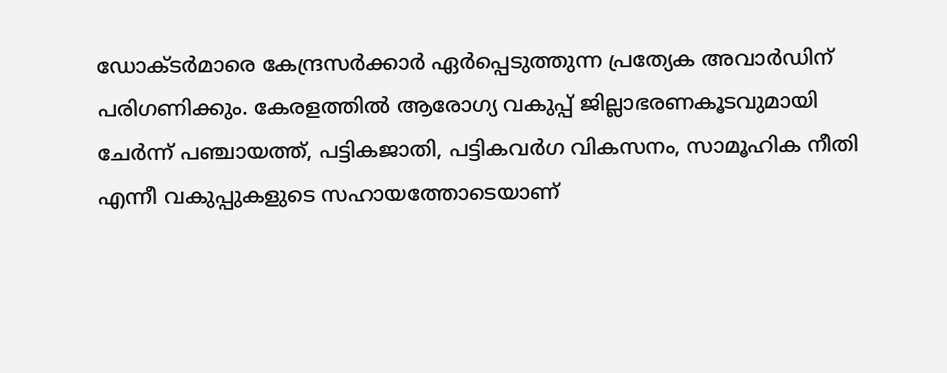ഡോക്ടര്‍മാരെ കേന്ദ്രസര്‍ക്കാര്‍ ഏര്‍പ്പെടുത്തുന്ന പ്രത്യേക അവാര്‍ഡിന് പരിഗണിക്കും. കേരളത്തില്‍ ആരോഗ്യ വകുപ്പ് ജില്ലാഭരണകൂടവുമായി ചേര്‍ന്ന് പഞ്ചായത്ത്, പട്ടികജാതി, പട്ടികവര്‍ഗ വികസനം, സാമൂഹിക നീതി എന്നീ വകുപ്പുകളുടെ സഹായത്തോടെയാണ്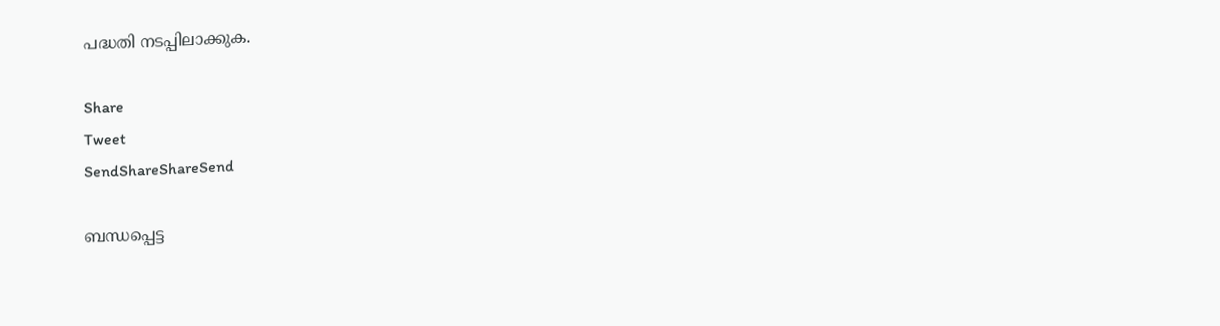പദ്ധതി നടപ്പിലാക്കുക.

Share
Tweet
SendShareShareSend

ബന്ധപ്പെട്ട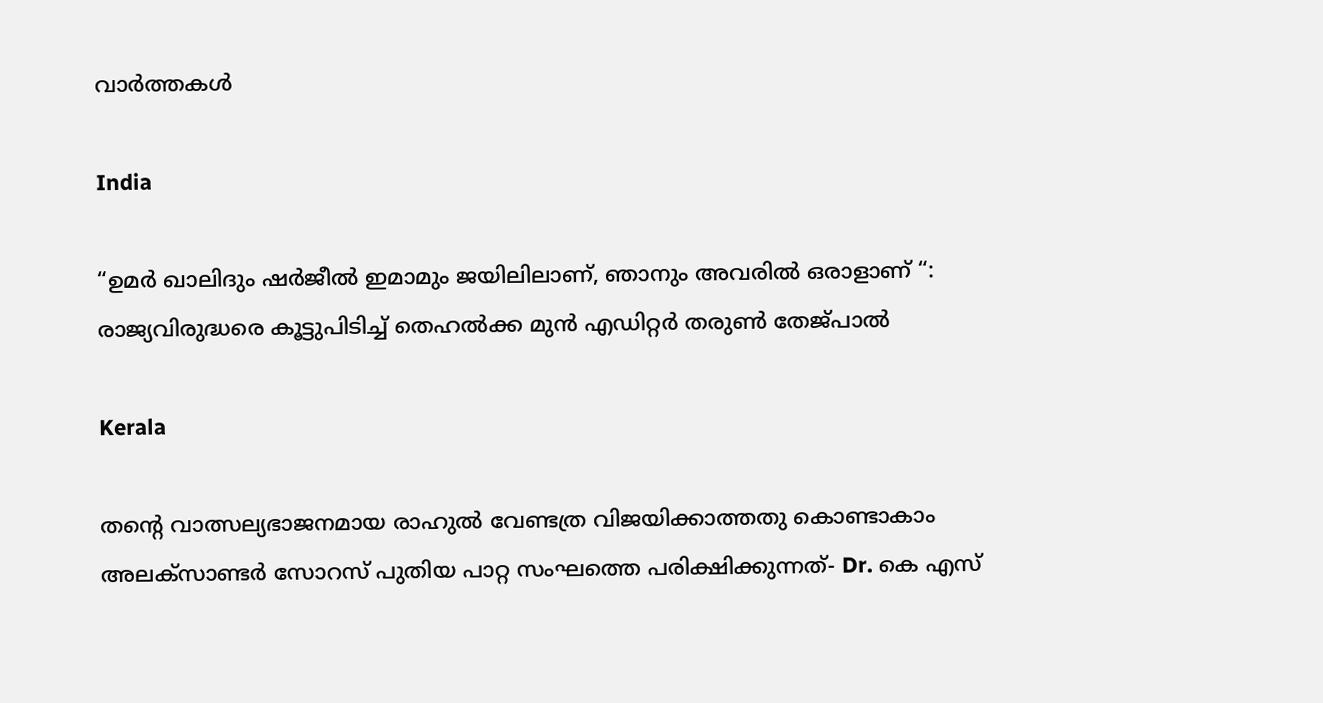വാര്‍ത്തകള്‍

India

“ഉമർ ഖാലിദും ഷർജീൽ ഇമാമും ജയിലിലാണ്, ഞാനും അവരിൽ ഒരാളാണ് “: രാജ്യവിരുദ്ധരെ കൂട്ടുപിടിച്ച് തെഹൽക്ക മുൻ എഡിറ്റർ തരുൺ തേജ്പാൽ

Kerala

തന്റെ വാത്സല്യഭാജനമായ രാഹുൽ വേണ്ടത്ര വിജയിക്കാത്തതു കൊണ്ടാകാം അലക്സാണ്ടർ സോറസ് പുതിയ പാറ്റ സംഘത്തെ പരിക്ഷിക്കുന്നത്- Dr. കെ എസ്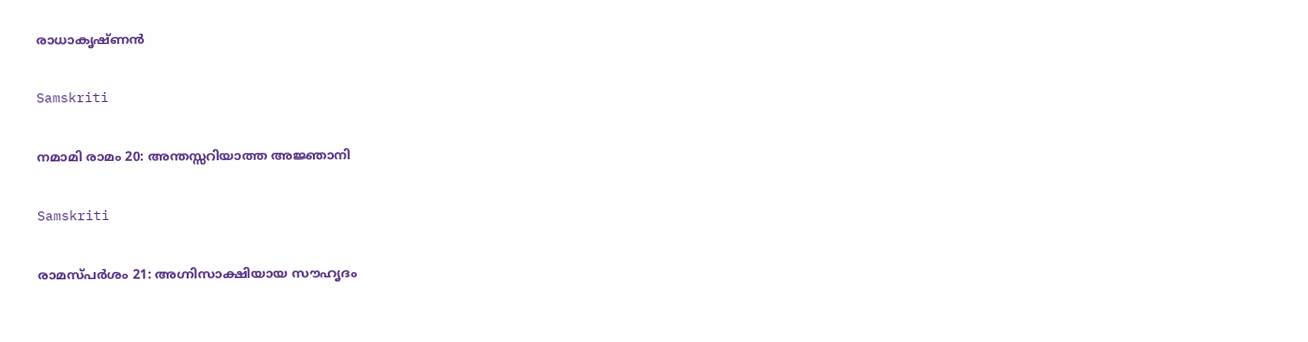രാധാകൃഷ്ണൻ

Samskriti

നമാമി രാമം 20: അന്തസ്സറിയാത്ത അജ്ഞാനി

Samskriti

രാമസ്പര്‍ശം 21: അഗ്നിസാക്ഷിയായ സൗഹൃദം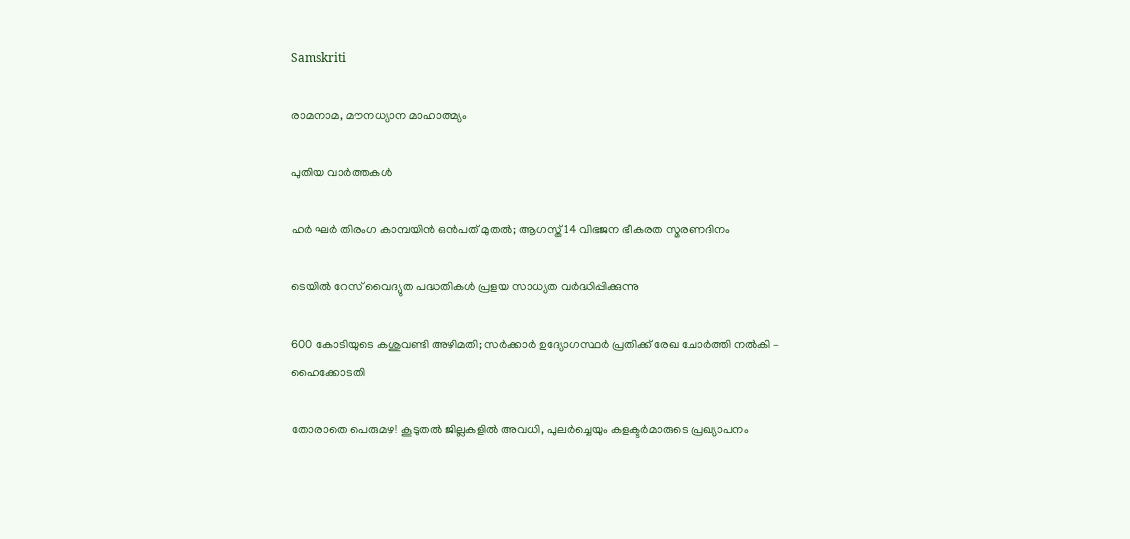Samskriti

രാമനാമ, മൗനധ്യാന മാഹാത്മ്യം

പുതിയ വാര്‍ത്തകള്‍

ഹര്‍ ഘര്‍ തിരംഗ കാമ്പയിന്‍ ഒന്‍പത് മുതല്‍; ആഗസ്ത് 14 വിഭജന ഭീകരത സ്മരണദിനം

ടെയില്‍ റേസ് വൈദ്യുത പദ്ധതികള്‍ പ്രളയ സാധ്യത വര്‍ദ്ധിപ്പിക്കുന്നു

600 കോടിയുടെ കശുവണ്ടി അഴിമതി; സര്‍ക്കാര്‍ ഉദ്യോഗസ്ഥര്‍ പ്രതിക്ക് രേഖ ചോര്‍ത്തി നല്‍കി – ഹൈക്കോടതി

തോരാതെ പെരുമഴ! കൂടുതൽ ജില്ലകളിൽ അവധി, പുലര്‍ച്ചെയും കളക്ടര്‍മാരുടെ പ്രഖ്യാപനം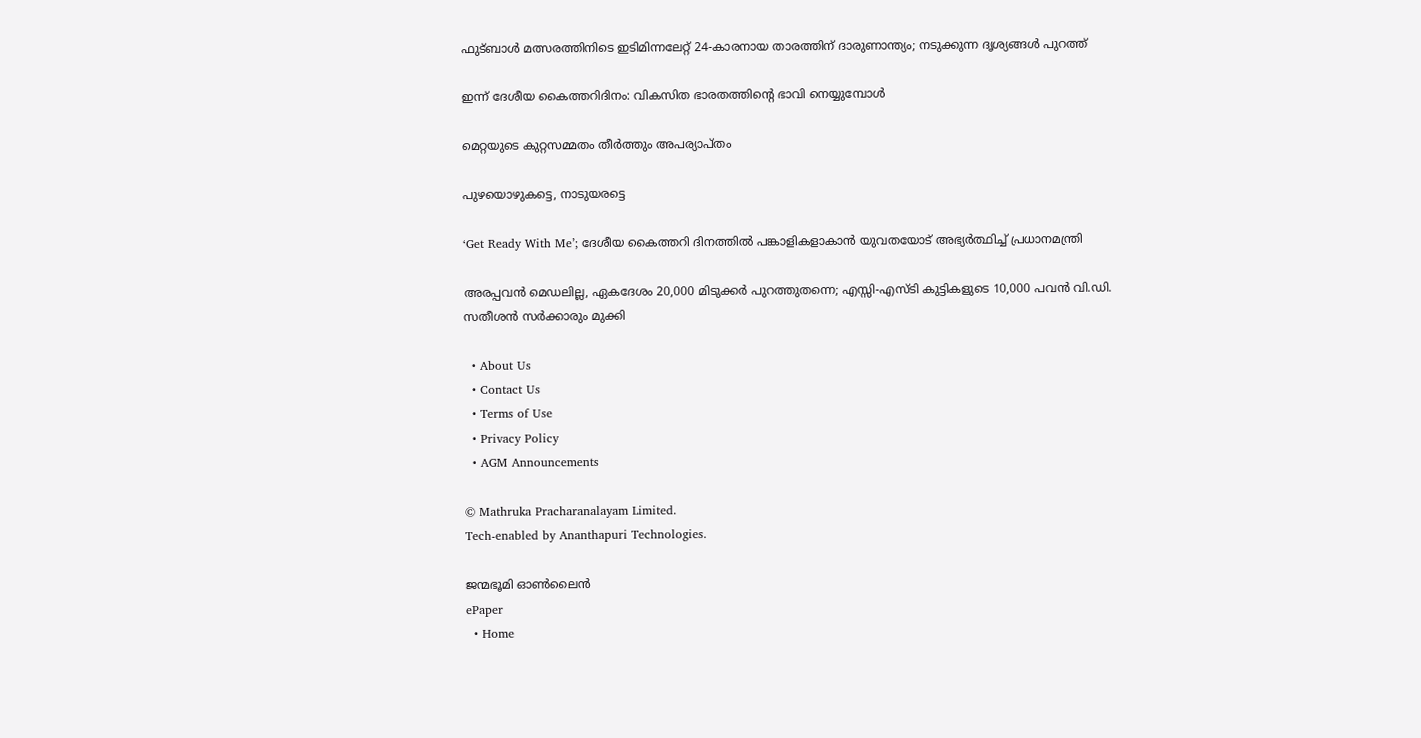ഫുട്‌ബാൾ മത്സരത്തിനിടെ ഇടിമിന്നലേറ്റ് 24-കാരനായ താരത്തിന് ദാരുണാന്ത്യം; നടുക്കുന്ന ദൃശ്യങ്ങള്‍ പുറത്ത്

ഇന്ന് ദേശീയ കൈത്തറിദിനം: വികസിത ഭാരതത്തിന്റെ ഭാവി നെയ്യുമ്പോള്‍

മെറ്റയുടെ കുറ്റസമ്മതം തീര്‍ത്തും അപര്യാപ്തം

പുഴയൊഴുകട്ടെ, നാടുയരട്ടെ

‘Get Ready With Me’; ദേശീയ കൈത്തറി ദിനത്തിൽ പങ്കാളികളാകാൻ യുവതയോട് അഭ്യർത്ഥിച്ച് പ്രധാനമന്ത്രി

അരപ്പവന്‍ മെഡലില്ല, ഏകദേശം 20,000 മിടുക്കര്‍ പുറത്തുതന്നെ; എസ്സി-എസ്ടി കുട്ടികളുടെ 10,000 പവന്‍ വി.ഡി. സതീശന്‍ സര്‍ക്കാരും മുക്കി

  • About Us
  • Contact Us
  • Terms of Use
  • Privacy Policy
  • AGM Announcements

© Mathruka Pracharanalayam Limited.
Tech-enabled by Ananthapuri Technologies.

ജന്മഭൂമി ഓണ്‍ലൈന്‍
ePaper
  • Home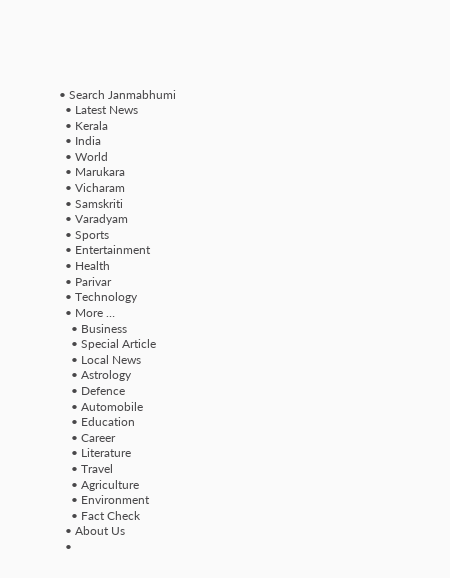• Search Janmabhumi
  • Latest News
  • Kerala
  • India
  • World
  • Marukara
  • Vicharam
  • Samskriti
  • Varadyam
  • Sports
  • Entertainment
  • Health
  • Parivar
  • Technology
  • More …
    • Business
    • Special Article
    • Local News
    • Astrology
    • Defence
    • Automobile
    • Education
    • Career
    • Literature
    • Travel
    • Agriculture
    • Environment
    • Fact Check
  • About Us
  •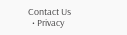Contact Us
  • Privacy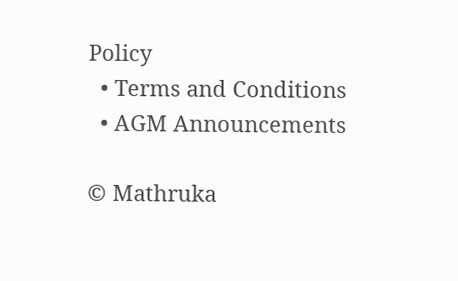Policy
  • Terms and Conditions
  • AGM Announcements

© Mathruka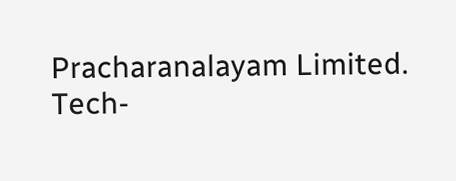Pracharanalayam Limited.
Tech-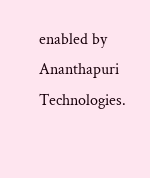enabled by Ananthapuri Technologies.